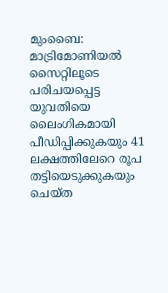മുംബൈ: മാട്രിമോണിയൽ സൈറ്റിലൂടെ പരിചയപ്പെട്ട യുവതിയെ ലൈംഗികമായി പീഡിപ്പിക്കുകയും 41 ലക്ഷത്തിലേറെ രൂപ തട്ടിയെടുക്കുകയും ചെയ്ത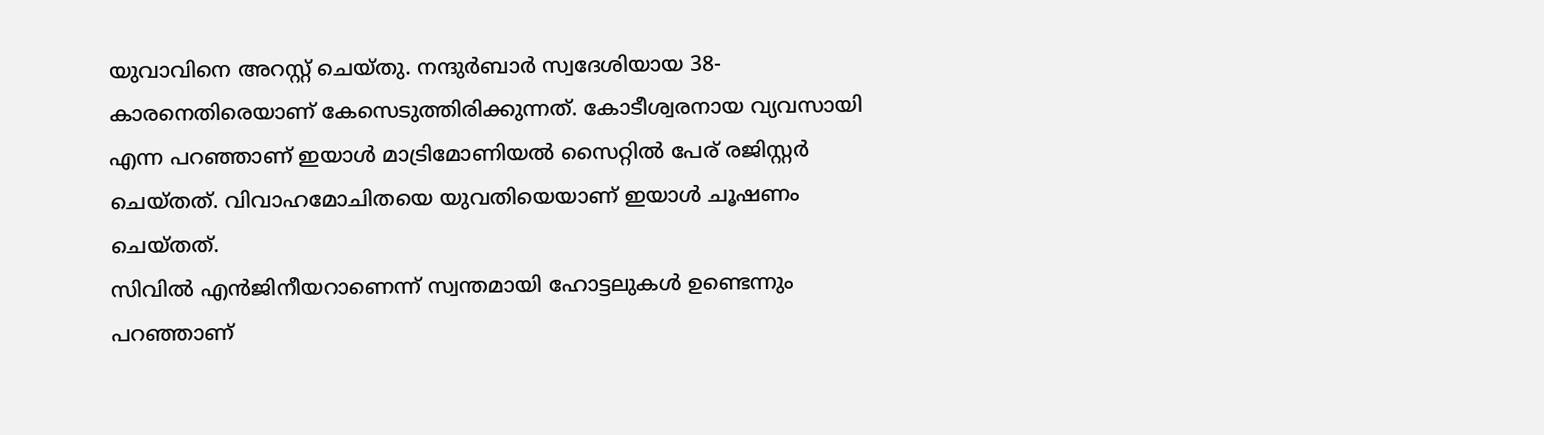യുവാവിനെ അറസ്റ്റ് ചെയ്തു. നന്ദുർബാർ സ്വദേശിയായ 38-കാരനെതിരെയാണ് കേസെടുത്തിരിക്കുന്നത്. കോടീശ്വരനായ വ്യവസായി എന്ന പറഞ്ഞാണ് ഇയാൾ മാട്രിമോണിയൽ സൈറ്റിൽ പേര് രജിസ്റ്റർ ചെയ്തത്. വിവാഹമോചിതയെ യുവതിയെയാണ് ഇയാൾ ചൂഷണം ചെയ്തത്.
സിവിൽ എൻജിനീയറാണെന്ന് സ്വന്തമായി ഹോട്ടലുകൾ ഉണ്ടെന്നും പറഞ്ഞാണ്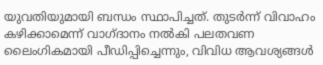യുവതിയുമായി ബന്ധം സ്ഥാപിച്ചത്. തുടർന്ന് വിവാഹം കഴിക്കാമെന്ന് വാഗ്ദാനം നൽകി പലതവണ ലൈംഗികമായി പീഡിപ്പിച്ചെന്നും, വിവിധ ആവശ്യങ്ങൾ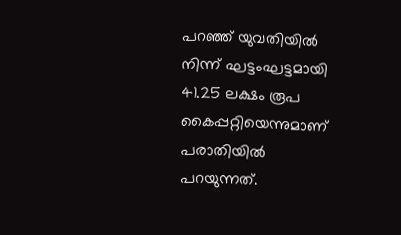പറഞ്ഞ് യുവതിയിൽ നിന്ന് ഘട്ടംഘട്ടമായി 41.25 ലക്ഷം രൂപ കൈപ്പറ്റിയെന്നുമാണ് പരാതിയിൽ പറയുന്നത്.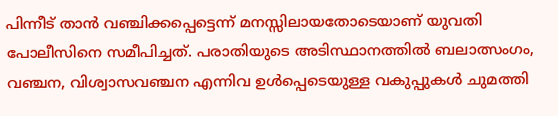പിന്നീട് താൻ വഞ്ചിക്കപ്പെട്ടെന്ന് മനസ്സിലായതോടെയാണ് യുവതി പോലീസിനെ സമീപിച്ചത്. പരാതിയുടെ അടിസ്ഥാനത്തിൽ ബലാത്സംഗം, വഞ്ചന, വിശ്വാസവഞ്ചന എന്നിവ ഉൾപ്പെടെയുള്ള വകുപ്പുകൾ ചുമത്തി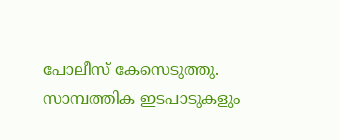പോലീസ് കേസെടുത്തു. സാമ്പത്തിക ഇടപാടുകളും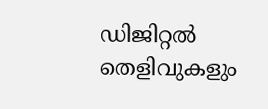ഡിജിറ്റൽ തെളിവുകളും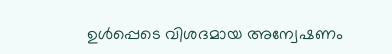ഉൾപ്പെടെ വിശദമായ അന്വേഷണം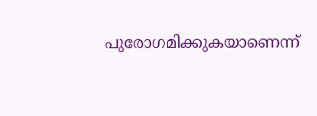പുരോഗമിക്കുകയാണെന്ന്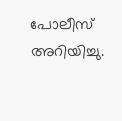പോലീസ് അറിയിച്ചു.